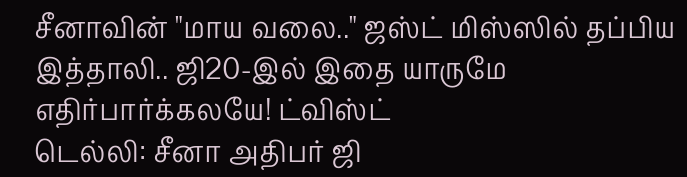சீனாவின் "மாய வலை.." ஜஸ்ட் மிஸ்ஸில் தப்பிய இத்தாலி.. ஜி20-இல் இதை யாருமே எதிர்பார்க்கலயே! ட்விஸ்ட்
டெல்லி: சீனா அதிபர் ஜி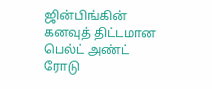ஜின்பிங்கின் கனவுத் திட்டமான பெல்ட் அண்ட் ரோடு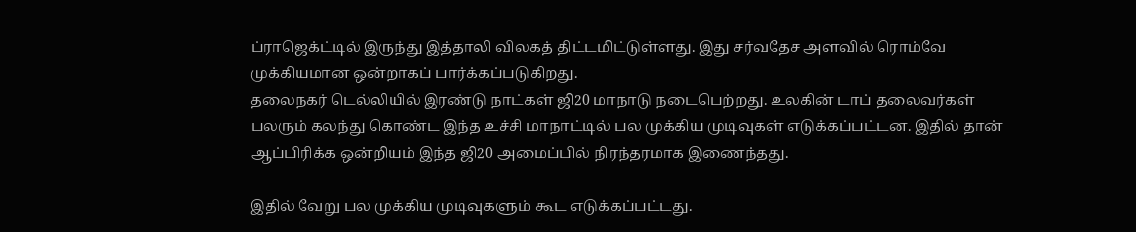ப்ராஜெக்ட்டில் இருந்து இத்தாலி விலகத் திட்டமிட்டுள்ளது. இது சர்வதேச அளவில் ரொம்வே முக்கியமான ஒன்றாகப் பார்க்கப்படுகிறது.
தலைநகர் டெல்லியில் இரண்டு நாட்கள் ஜி20 மாநாடு நடைபெற்றது. உலகின் டாப் தலைவர்கள் பலரும் கலந்து கொண்ட இந்த உச்சி மாநாட்டில் பல முக்கிய முடிவுகள் எடுக்கப்பட்டன. இதில் தான் ஆப்பிரிக்க ஒன்றியம் இந்த ஜி20 அமைப்பில் நிரந்தரமாக இணைந்தது.

இதில் வேறு பல முக்கிய முடிவுகளும் கூட எடுக்கப்பட்டது.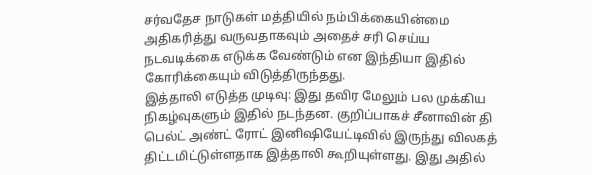சர்வதேச நாடுகள் மத்தியில் நம்பிக்கையின்மை அதிகரித்து வருவதாகவும் அதைச் சரி செய்ய நடவடிக்கை எடுக்க வேண்டும் என இந்தியா இதில் கோரிக்கையும் விடுத்திருந்தது.
இத்தாலி எடுத்த முடிவு: இது தவிர மேலும் பல முக்கிய நிகழ்வுகளும் இதில் நடந்தன. குறிப்பாகச் சீனாவின் தி பெல்ட் அண்ட் ரோட் இனிஷியேட்டிவில் இருந்து விலகத் திட்டமிட்டுள்ளதாக இத்தாலி கூறியுள்ளது. இது அதில்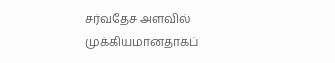சர்வதேச அளவில் முக்கியமானதாகப்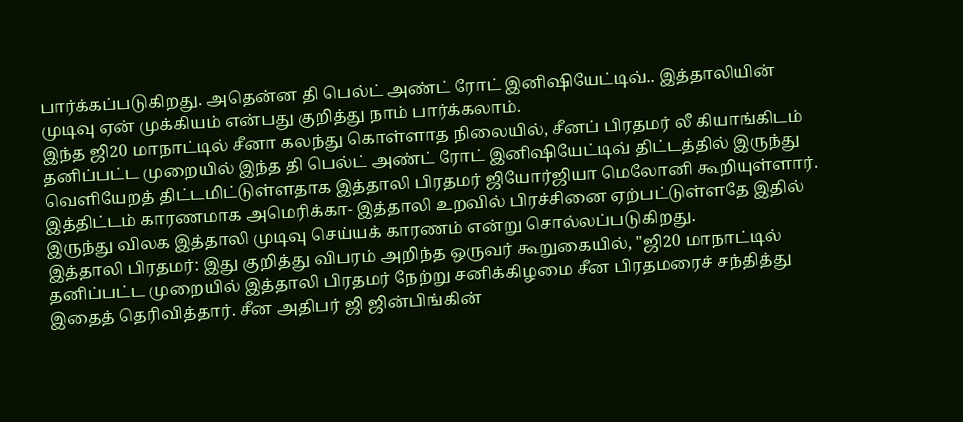பார்க்கப்படுகிறது. அதென்ன தி பெல்ட் அண்ட் ரோட் இனிஷியேட்டிவ்.. இத்தாலியின் முடிவு ஏன் முக்கியம் என்பது குறித்து நாம் பார்க்கலாம்.
இந்த ஜி20 மாநாட்டில் சீனா கலந்து கொள்ளாத நிலையில், சீனப் பிரதமர் லீ கியாங்கிடம் தனிப்பட்ட முறையில் இந்த தி பெல்ட் அண்ட் ரோட் இனிஷியேட்டிவ் திட்டத்தில் இருந்து வெளியேறத் திட்டமிட்டுள்ளதாக இத்தாலி பிரதமர் ஜியோர்ஜியா மெலோனி கூறியுள்ளார். இத்திட்டம் காரணமாக அமெரிக்கா- இத்தாலி உறவில் பிரச்சினை ஏற்பட்டுள்ளதே இதில் இருந்து விலக இத்தாலி முடிவு செய்யக் காரணம் என்று சொல்லப்படுகிறது.
இத்தாலி பிரதமர்: இது குறித்து விபரம் அறிந்த ஒருவர் கூறுகையில், "ஜி20 மாநாட்டில் தனிப்பட்ட முறையில் இத்தாலி பிரதமர் நேற்று சனிக்கிழமை சீன பிரதமரைச் சந்தித்து இதைத் தெரிவித்தார். சீன அதிபர் ஜி ஜின்பிங்கின்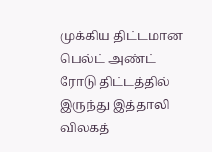முக்கிய திட்டமான பெல்ட் அண்ட் ரோடு திட்டத்தில் இருந்து இத்தாலி விலகத்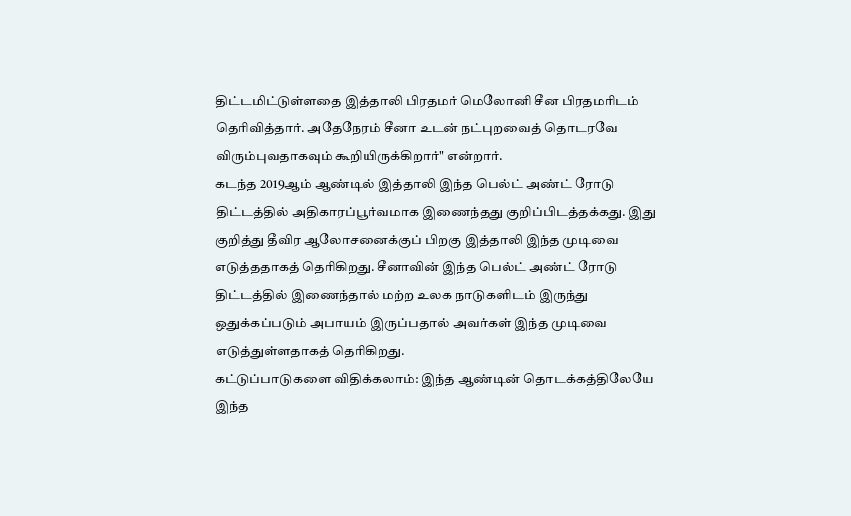திட்டமிட்டுள்ளதை இத்தாலி பிரதமர் மெலோனி சீன பிரதமரிடம் தெரிவித்தார். அதேநேரம் சீனா உடன் நட்புறவைத் தொடரவே விரும்புவதாகவும் கூறியிருக்கிறார்" என்றார்.
கடந்த 2019ஆம் ஆண்டில் இத்தாலி இந்த பெல்ட் அண்ட் ரோடு திட்டத்தில் அதிகாரப்பூர்வமாக இணைந்தது குறிப்பிடத்தக்கது. இது குறித்து தீவிர ஆலோசனைக்குப் பிறகு இத்தாலி இந்த முடிவை எடுத்ததாகத் தெரிகிறது. சீனாவின் இந்த பெல்ட் அண்ட் ரோடு திட்டத்தில் இணைந்தால் மற்ற உலக நாடுகளிடம் இருந்து ஒதுக்கப்படும் அபாயம் இருப்பதால் அவர்கள் இந்த முடிவை எடுத்துள்ளதாகத் தெரிகிறது.
கட்டுப்பாடுகளை விதிக்கலாம்: இந்த ஆண்டின் தொடக்கத்திலேயே இந்த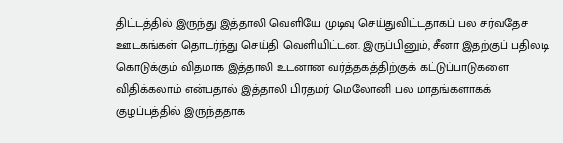திட்டத்தில் இருந்து இத்தாலி வெளியே முடிவு செய்துவிட்டதாகப் பல சர்வதேச ஊடகங்கள் தொடர்ந்து செய்தி வெளியிட்டன. இருப்பினும், சீனா இதற்குப் பதிலடி கொடுக்கும் விதமாக இத்தாலி உடனான வர்த்தகத்திற்குக் கட்டுப்பாடுகளை விதிக்கலாம் என்பதால் இத்தாலி பிரதமர் மெலோனி பல மாதங்களாகக் குழப்பத்தில் இருந்ததாக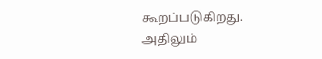கூறப்படுகிறது.
அதிலும்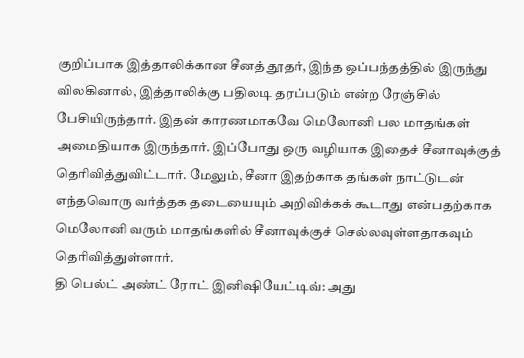குறிப்பாக இத்தாலிக்கான சீனத் தூதர், இந்த ஒப்பந்தத்தில் இருந்து விலகினால், இத்தாலிக்கு பதிலடி தரப்படும் என்ற ரேஞ்சில் பேசியிருந்தார். இதன் காரணமாகவே மெலோனி பல மாதங்கள் அமைதியாக இருந்தார். இப்போது ஒரு வழியாக இதைச் சீனாவுக்குத் தெரிவித்துவிட்டார். மேலும், சீனா இதற்காக தங்கள் நாட்டுடன் எந்தவொரு வர்த்தக தடையையும் அறிவிக்கக் கூடாது என்பதற்காக மெலோனி வரும் மாதங்களில் சீனாவுக்குச் செல்லவுள்ளதாகவும் தெரிவித்துள்ளார்.
தி பெல்ட் அண்ட் ரோட் இனிஷியேட்டிவ்: அது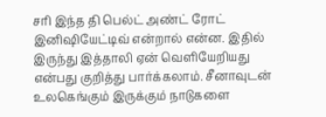சரி இந்த தி பெல்ட் அண்ட் ரோட் இனிஷியேட்டிவ் என்றால் என்ன. இதில் இருந்து இத்தாலி ஏன் வெளியேறியது என்பது குறித்து பார்க்கலாம். சீனாவுடன் உலகெங்கும் இருக்கும் நாடுகளை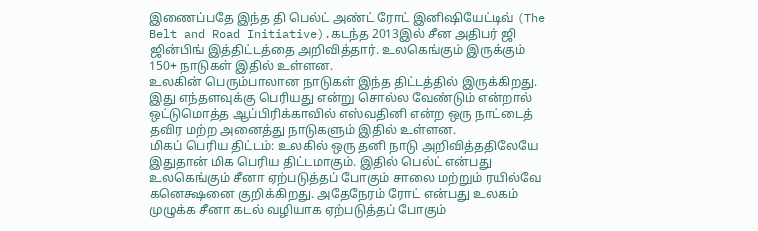இணைப்பதே இந்த தி பெல்ட் அண்ட் ரோட் இனிஷியேட்டிவ் (The Belt and Road Initiative).கடந்த 2013இல் சீன அதிபர் ஜி ஜின்பிங் இத்திட்டத்தை அறிவித்தார். உலகெங்கும் இருக்கும் 150+ நாடுகள் இதில் உள்ளன.
உலகின் பெரும்பாலான நாடுகள் இந்த திட்டத்தில் இருக்கிறது. இது எந்தளவுக்கு பெரியது என்று சொல்ல வேண்டும் என்றால் ஒட்டுமொத்த ஆப்பிரிக்காவில் எஸ்வதினி என்ற ஒரு நாட்டைத் தவிர மற்ற அனைத்து நாடுகளும் இதில் உள்ளன.
மிகப் பெரிய திட்டம்: உலகில் ஒரு தனி நாடு அறிவித்ததிலேயே இதுதான் மிக பெரிய திட்டமாகும். இதில் பெல்ட் என்பது உலகெங்கும் சீனா ஏற்படுத்தப் போகும் சாலை மற்றும் ரயில்வே கனெக்ஷனை குறிக்கிறது. அதேநேரம் ரோட் என்பது உலகம் முழுக்க சீனா கடல் வழியாக ஏற்படுத்தப் போகும்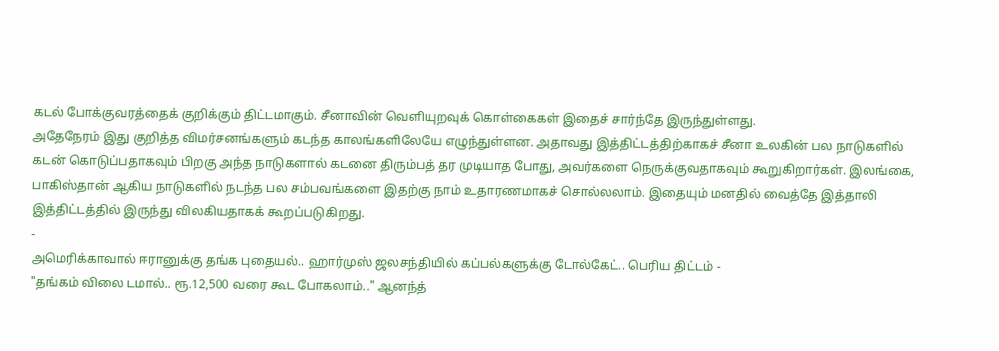கடல் போக்குவரத்தைக் குறிக்கும் திட்டமாகும். சீனாவின் வெளியுறவுக் கொள்கைகள் இதைச் சார்ந்தே இருந்துள்ளது.
அதேநேரம் இது குறித்த விமர்சனங்களும் கடந்த காலங்களிலேயே எழுந்துள்ளன. அதாவது இத்திட்டத்திற்காகச் சீனா உலகின் பல நாடுகளில் கடன் கொடுப்பதாகவும் பிறகு அந்த நாடுகளால் கடனை திரும்பத் தர முடியாத போது, அவர்களை நெருக்குவதாகவும் கூறுகிறார்கள். இலங்கை, பாகிஸ்தான் ஆகிய நாடுகளில் நடந்த பல சம்பவங்களை இதற்கு நாம் உதாரணமாகச் சொல்லலாம். இதையும் மனதில் வைத்தே இத்தாலி இத்திட்டத்தில் இருந்து விலகியதாகக் கூறப்படுகிறது.
-
அமெரிக்காவால் ஈரானுக்கு தங்க புதையல்.. ஹார்முஸ் ஜலசந்தியில் கப்பல்களுக்கு டோல்கேட்.. பெரிய திட்டம் -
"தங்கம் விலை டமால்.. ரூ.12,500 வரை கூட போகலாம்.." ஆனந்த்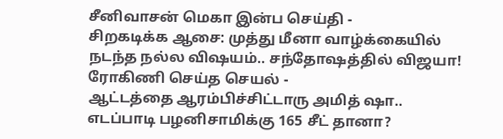சீனிவாசன் மெகா இன்ப செய்தி -
சிறகடிக்க ஆசை: முத்து மீனா வாழ்க்கையில் நடந்த நல்ல விஷயம்.. சந்தோஷத்தில் விஜயா! ரோகிணி செய்த செயல் -
ஆட்டத்தை ஆரம்பிச்சிட்டாரு அமித் ஷா.. எடப்பாடி பழனிசாமிக்கு 165 சீட் தானா?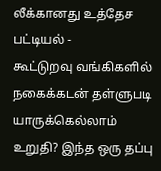லீக்கானது உத்தேச பட்டியல் -
கூட்டுறவு வங்கிகளில் நகைக்கடன் தள்ளுபடி யாருக்கெல்லாம் உறுதி? இந்த ஒரு தப்பு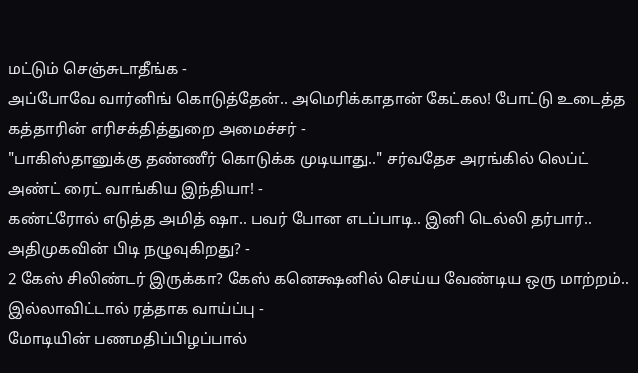மட்டும் செஞ்சுடாதீங்க -
அப்போவே வார்னிங் கொடுத்தேன்.. அமெரிக்காதான் கேட்கல! போட்டு உடைத்த கத்தாரின் எரிசக்தித்துறை அமைச்சர் -
"பாகிஸ்தானுக்கு தண்ணீர் கொடுக்க முடியாது.." சர்வதேச அரங்கில் லெப்ட் அண்ட் ரைட் வாங்கிய இந்தியா! -
கண்ட்ரோல் எடுத்த அமித் ஷா.. பவர் போன எடப்பாடி.. இனி டெல்லி தர்பார்.. அதிமுகவின் பிடி நழுவுகிறது? -
2 கேஸ் சிலிண்டர் இருக்கா? கேஸ் கனெக்ஷனில் செய்ய வேண்டிய ஒரு மாற்றம்.. இல்லாவிட்டால் ரத்தாக வாய்ப்பு -
மோடியின் பணமதிப்பிழப்பால்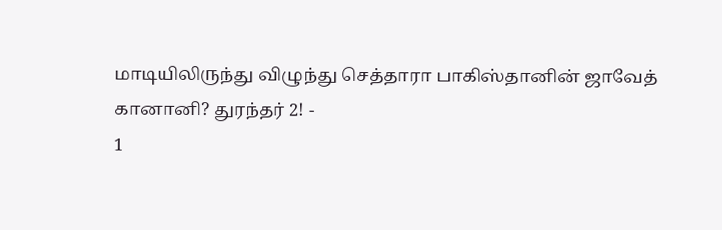மாடியிலிருந்து விழுந்து செத்தாரா பாகிஸ்தானின் ஜாவேத் கானானி? துரந்தர் 2! -
1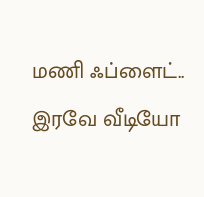மணி ஃப்ளைட்.. இரவே வீடியோ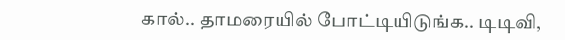கால்.. தாமரையில் போட்டியிடுங்க.. டிடிவி,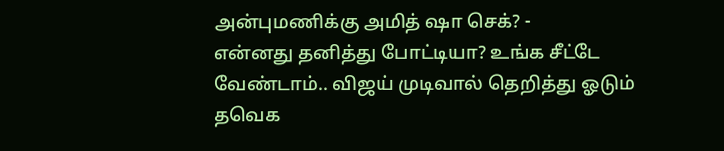அன்புமணிக்கு அமித் ஷா செக்? -
என்னது தனித்து போட்டியா? உங்க சீட்டே வேண்டாம்.. விஜய் முடிவால் தெறித்து ஓடும் தவெக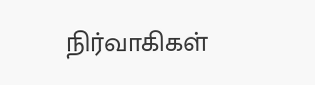நிர்வாகிகள்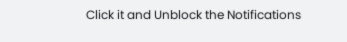Click it and Unblock the Notifications